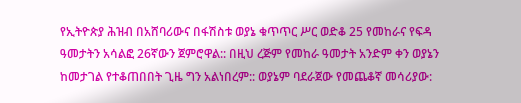የኢትዮጵያ ሕዝብ በአሸባሪውና በፋሽስቱ ወያኔ ቁጥጥር ሥር ወድቆ 25 የመከራና የፍዳ ዓመታትን አሳልፎ 26ኛውን ጀምሮዋል:: በዚህ ረጅም የመከራ ዓመታት አንድም ቀን ወያኔን ከመታገል የተቆጠበበት ጊዜ ግን አልነበረም:: ወያኔም ባደራጀው የመጨቆኛ መሳሪያው: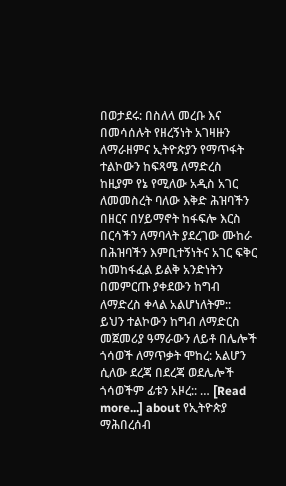በወታደሩ: በስለላ መረቡ እና በመሳሰሉት የዘረኝነት አገዛዙን ለማራዘምና ኢትዮጵያን የማጥፋት ተልኮውን ከፍጻሜ ለማድረስ ከዚያም የኔ የሚለው አዲስ አገር ለመመስረት ባለው እቅድ ሕዝባችን በዘርና በሃይማኖት ከፋፍሎ እርስ በርሳችን ለማባላት ያደረገው ሙከራ በሕዝባችን እምቢተኝነትና አገር ፍቅር ከመከፋፈል ይልቅ አንድነትን በመምርጡ ያቀደውን ከግብ ለማድረስ ቀላል አልሆነለትም:: ይህን ተልኮውን ከግብ ለማድርስ መጀመሪያ ዓማራውን ለይቶ በሌሎች ጎሳወች ለማጥቃት ሞከረ: አልሆን ሲለው ደረጃ በደረጃ ወደሌሎች ጎሳወችም ፊቱን አዞረ:: … [Read more...] about የኢትዮጵያ ማሕበረሰብ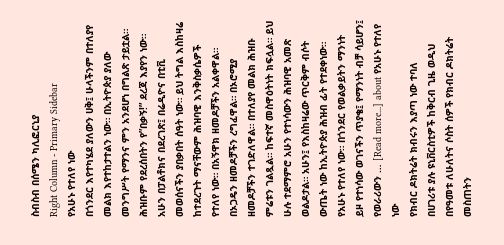ስብስብ በሰሜን ካሊፎርኒያ
Right Column - Primary Sidebar
የአሁኑ የተለየ ነው
በጎንደር እየተካሄደ ያለውን ሀቅ፤ ሁላችንም በተለያየ መልክ እየተከታተልን ነው። በኢትዮጵያ ያለው መንግሥት የማንና ምን አንደሆነ በግልጽ ታይቷል። ሕዝቡም የደረሰበትን የ”በቃኝ!” ደረጃ እያየን ነው። አሁን በፓልቶክና በደረገጽ፤ በሬዲዮና በቲቪ መወሰናችን ያበቃበት ሰዓት ነው። ይህ ትግል እስከዛሬ ከተደረጉት ማናቸውም ሕዝባዊ እንቅስቃሴዎች የተለየ ነው። በአኝዋክ ዘመዶቻችን አልቀዋል። በኦጋዴን ዘመዶቻችን ረግፈዋል። በኦሮሚያ ዘመዶቻችን ተገድለዋል። በተለያየ መልክ ሕዝቡ ምሬቱን ገልጿል። ከፍተኛ መስዋዕትነት ክፍሏል። ይህ ሁሉ ተደማምሮ አሁን የተነሳውን ሕዝባዊ አመጽ ወልዶታል። አሁን፤ የእስከዛሬው ጥርቅም ብሶት ውጤት ነው ከኢትዮጵያ ሕዝብ ፊት የተደቀነው። የአሁኑ የተለየ ነው። በጎንደር የወልቃይትን ማንነት ይዞ የተነሳው ወገናችን ጥያቄ፤ የማንነት ብቻ ሳይሆን፤ የወራሪውን … [Read more...] about የአሁኑ የተለየ ነው
የክብር ዶክትሬት ክብሩን እያጣ ነው ተባለ
በሀገሪቱ ያሉ ዩኒቨርስቲዎች ከቅርብ ጊዜ ወዲህ በየዓመቱ ለሁለትና ሶስት ሰዎች የክብር ዶክትሬት መስጠትን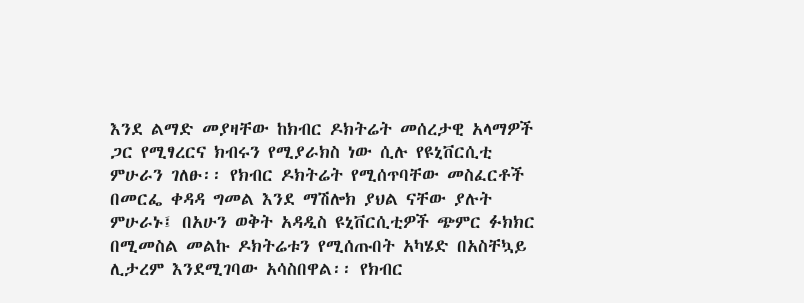እንደ ልማድ መያዛቸው ከክብር ዶክትሬት መሰረታዊ አላማዎች ጋር የሚፃረርና ክብሩን የሚያራክስ ነው ሲሉ የዩኒቨርሲቲ ምሁራን ገለፁ፡፡ የክብር ዶክትሬት የሚሰጥባቸው መስፈርቶች በመርፌ ቀዳዳ ግመል እንደ ማሽሎክ ያህል ናቸው ያሉት ምሁራኑ፤ በአሁን ወቅት አዳዲስ ዩኒቨርሲቲዎች ጭምር ፉክክር በሚመስል መልኩ ዶክትሬቱን የሚሰጡበት አካሄድ በአስቸኳይ ሊታረም እንደሚገባው አሳስበዋል፡፡ የክብር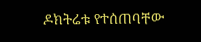ዶክትሬቱ የተሰጠባቸው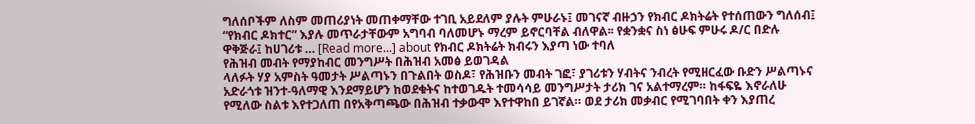ግለሰቦችም ለስም መጠሪያነት መጠቀማቸው ተገቢ አይደለም ያሉት ምሁራኑ፤ መገናኛ ብዙኃን የክብር ዶክትሬት የተሰጠውን ግለሰብ፤ “የክብር ዶክተር” እያሉ መጥራታቸውም አግባብ ባለመሆኑ ማረም ይኖርባቸል ብለዋል፡፡ የቋንቋና ስነ ፅሁፍ ምሁሩ ዶ/ር በድሉ ዋቅጅራ፤ ከሀገሪቱ … [Read more...] about የክብር ዶክትሬት ክብሩን እያጣ ነው ተባለ
የሕዝብ መብት የማያከብር መንግሥት በሕዝብ አመፅ ይወገዳል
ላለፉት ሃያ አምስት ዓመታት ሥልጣኑን በጉልበት ወስዶ፣ የሕዝቡን መብት ገፎ፣ ያገሪቱን ሃብትና ንብረት የሚዘርፈው ቡድን ሥልጣኑና አድራጎቱ ዝንተ-ዓለማዊ እንደማይሆን ከወደቁትና ከተወገዱት ተመሳሳይ መንግሥታት ታሪክ ገና አልተማረም። ከፋፍዬ እኖራለሁ የሚለው ስልቱ እየተጋለጠ በየአቅጣጫው በሕዝብ ተቃውሞ እየተዋከበ ይገኛል። ወደ ታሪክ መቃብር የሚገባበት ቀን እያጠረ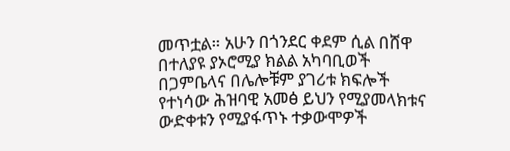መጥቷል። አሁን በጎንደር ቀደም ሲል በሸዋ በተለያዩ ያኦሮሚያ ክልል አካባቢወች በጋምቤላና በሌሎቹም ያገሪቱ ክፍሎች የተነሳው ሕዝባዊ አመፅ ይህን የሚያመላክቱና ውድቀቱን የሚያፋጥኑ ተቃውሞዎች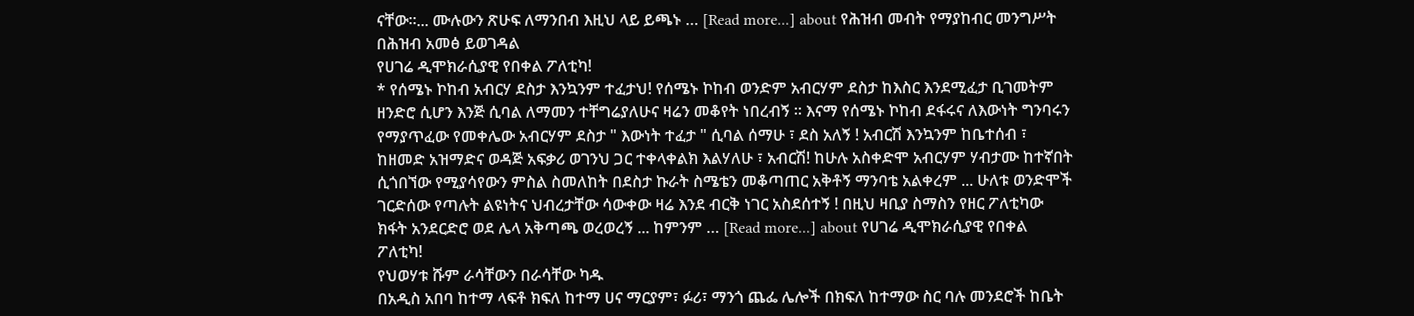ናቸው።... ሙሉውን ጽሁፍ ለማንበብ እዚህ ላይ ይጫኑ … [Read more...] about የሕዝብ መብት የማያከብር መንግሥት በሕዝብ አመፅ ይወገዳል
የሀገሬ ዲሞክራሲያዊ የበቀል ፖለቲካ!
* የሰሜኑ ኮከብ አብርሃ ደስታ እንኳንም ተፈታህ! የሰሜኑ ኮከብ ወንድም አብርሃም ደስታ ከእስር እንደሚፈታ ቢገመትም ዘንድሮ ሲሆን እንጅ ሲባል ለማመን ተቸግሬያለሁና ዛሬን መቆየት ነበረብኝ ። እናማ የሰሜኑ ኮከብ ደፋሩና ለእውነት ግንባሩን የማያጥፈው የመቀሌው አብርሃም ደስታ " እውነት ተፈታ " ሲባል ሰማሁ ፣ ደስ አለኝ ! አብርሽ እንኳንም ከቤተሰብ ፣ ከዘመድ አዝማድና ወዳጅ አፍቃሪ ወገንህ ጋር ተቀላቀልክ እልሃለሁ ፣ አብርሽ! ከሁሉ አስቀድሞ አብርሃም ሃብታሙ ከተኛበት ሲጎበኘው የሚያሳየውን ምስል ስመለከት በደስታ ኩራት ስሜቴን መቆጣጠር አቅቶኝ ማንባቴ አልቀረም ... ሁለቱ ወንድሞች ገርድሰው የጣሉት ልዩነትና ህብረታቸው ሳውቀው ዛሬ እንደ ብርቅ ነገር አስደሰተኝ ! በዚህ ዛቢያ ስማስን የዘር ፖለቲካው ክፋት አንደርድሮ ወደ ሌላ አቅጣጫ ወረወረኝ ... ከምንም … [Read more...] about የሀገሬ ዲሞክራሲያዊ የበቀል ፖለቲካ!
የህወሃቱ ሹም ራሳቸውን በራሳቸው ካዱ
በአዲስ አበባ ከተማ ላፍቶ ክፍለ ከተማ ሀና ማርያም፣ ፉሪ፣ ማንጎ ጨፌ ሌሎች በክፍለ ከተማው ስር ባሉ መንደሮች ከቤት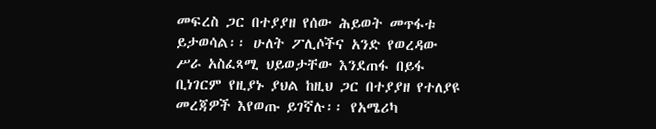መፍረስ ጋር በተያያዘ የሰው ሕይወት መጥፋቱ ይታወሳል፡፡ ሁለት ፖሊሶችና አንድ የወረዳው ሥራ አስፈጻሚ ህይወታቸው እንደጠፋ በይፋ ቢነገርም የዚያኑ ያህል ከዚህ ጋር በተያያዘ የተለያዩ መረጃዎች እየወጡ ይገኛሉ፡፡ የአሜሪካ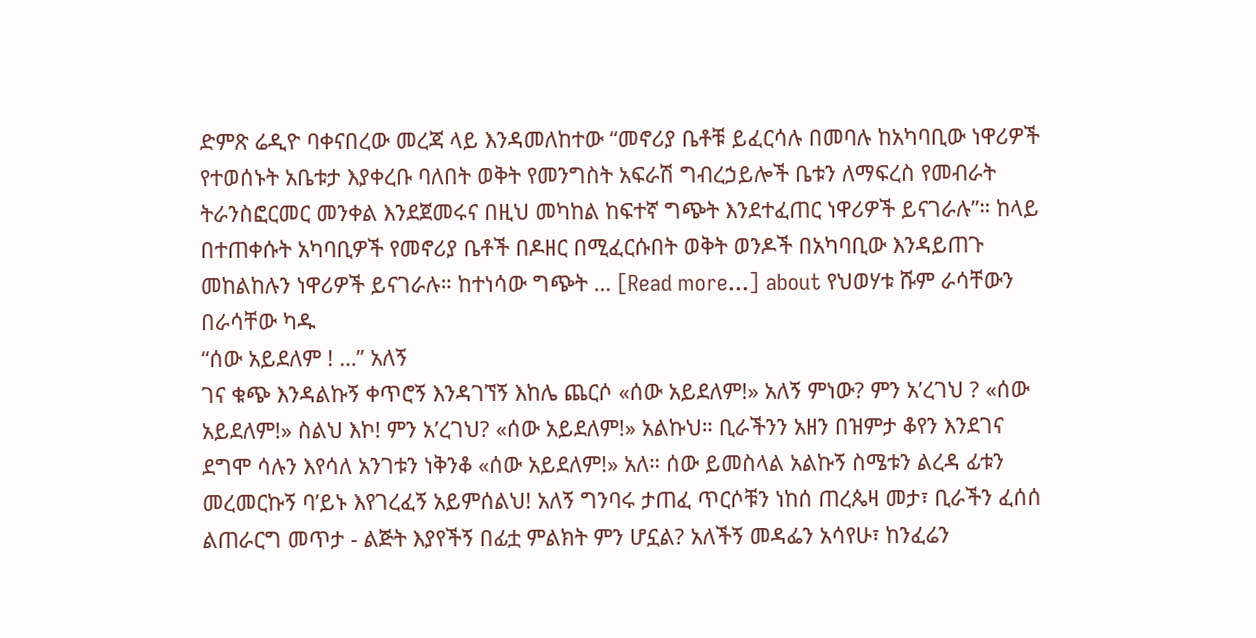ድምጽ ሬዲዮ ባቀናበረው መረጃ ላይ እንዳመለከተው “መኖሪያ ቤቶቹ ይፈርሳሉ በመባሉ ከአካባቢው ነዋሪዎች የተወሰኑት አቤቱታ እያቀረቡ ባለበት ወቅት የመንግስት አፍራሽ ግብረኃይሎች ቤቱን ለማፍረስ የመብራት ትራንስፎርመር መንቀል እንደጀመሩና በዚህ መካከል ከፍተኛ ግጭት እንደተፈጠር ነዋሪዎች ይናገራሉ”። ከላይ በተጠቀሱት አካባቢዎች የመኖሪያ ቤቶች በዶዘር በሚፈርሱበት ወቅት ወንዶች በአካባቢው እንዳይጠጉ መከልከሉን ነዋሪዎች ይናገራሉ። ከተነሳው ግጭት … [Read more...] about የህወሃቱ ሹም ራሳቸውን በራሳቸው ካዱ
“ሰው አይደለም ! …” አለኝ
ገና ቁጭ እንዳልኩኝ ቀጥሮኝ እንዳገኘኝ እከሌ ጨርሶ «ሰው አይደለም!» አለኝ ምነው? ምን አ’ረገህ ? «ሰው አይደለም!» ስልህ እኮ! ምን አ’ረገህ? «ሰው አይደለም!» አልኩህ። ቢራችንን አዘን በዝምታ ቆየን እንደገና ደግሞ ሳሉን እየሳለ አንገቱን ነቅንቆ «ሰው አይደለም!» አለ። ሰው ይመስላል አልኩኝ ስሜቱን ልረዳ ፊቱን መረመርኩኝ ባ’ይኑ እየገረፈኝ አይምሰልህ! አለኝ ግንባሩ ታጠፈ ጥርሶቹን ነከሰ ጠረጴዛ መታ፣ ቢራችን ፈሰሰ ልጠራርግ መጥታ - ልጅት እያየችኝ በፊቷ ምልክት ምን ሆኗል? አለችኝ መዳፌን አሳየሁ፣ ከንፈሬን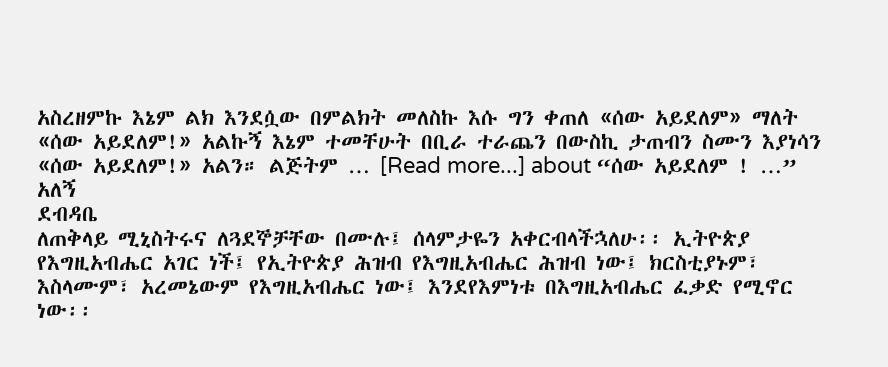አስረዘምኩ እኔም ልክ እንደሷው በምልክት መለስኩ እሱ ግን ቀጠለ «ሰው አይደለም» ማለት «ሰው አይደለም!» አልኩኝ እኔም ተመቸሁት በቢራ ተራጨን በውስኪ ታጠብን ስሙን እያነሳን «ሰው አይደለም!» አልን። ልጅትም … [Read more...] about “ሰው አይደለም ! …” አለኝ
ደብዳቤ
ለጠቅላይ ሚኒስትሩና ለጓደኞቻቸው በሙሉ፤ ሰላምታዬን አቀርብላችኋለሁ፡፡ ኢትዮጵያ የእግዚአብሔር አገር ነች፤ የኢትዮጵያ ሕዝብ የእግዚአብሔር ሕዝብ ነው፤ ክርስቲያኑም፣ እስላሙም፣ አረመኔውም የእግዚአብሔር ነው፤ እንደየእምነቱ በእግዚአብሔር ፈቃድ የሚኖር ነው፡፡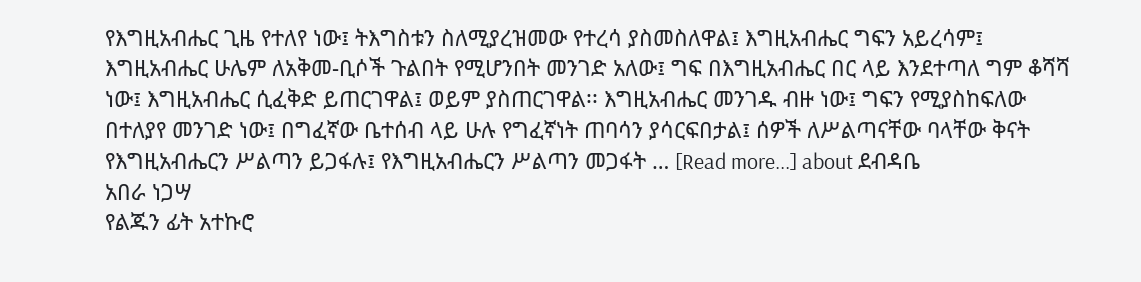የእግዚአብሔር ጊዜ የተለየ ነው፤ ትእግስቱን ስለሚያረዝመው የተረሳ ያስመስለዋል፤ እግዚአብሔር ግፍን አይረሳም፤ እግዚአብሔር ሁሌም ለአቅመ-ቢሶች ጉልበት የሚሆንበት መንገድ አለው፤ ግፍ በእግዚአብሔር በር ላይ እንደተጣለ ግም ቆሻሻ ነው፤ እግዚአብሔር ሲፈቅድ ይጠርገዋል፤ ወይም ያስጠርገዋል፡፡ እግዚአብሔር መንገዱ ብዙ ነው፤ ግፍን የሚያስከፍለው በተለያየ መንገድ ነው፤ በግፈኛው ቤተሰብ ላይ ሁሉ የግፈኛነት ጠባሳን ያሳርፍበታል፤ ሰዎች ለሥልጣናቸው ባላቸው ቅናት የእግዚአብሔርን ሥልጣን ይጋፋሉ፤ የእግዚአብሔርን ሥልጣን መጋፋት … [Read more...] about ደብዳቤ
አበራ ነጋሣ
የልጁን ፊት አተኩሮ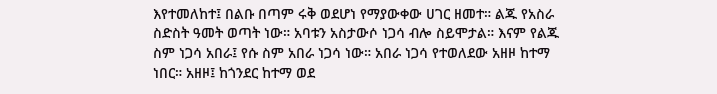እየተመለከተ፤ በልቡ በጣም ሩቅ ወደሆነ የማያውቀው ሀገር ዘመተ። ልጁ የአስራ ስድስት ዓመት ወጣት ነው። አባቱን አስታውሶ ነጋሳ ብሎ ስይሞታል። እናም የልጁ ስም ነጋሳ አበራ፤ የሱ ስም አበራ ነጋሳ ነው። አበራ ነጋሳ የተወለደው አዘዞ ከተማ ነበር። አዘዞ፤ ከጎንደር ከተማ ወደ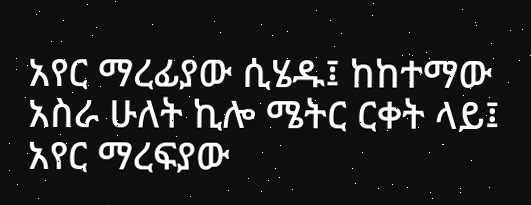አየር ማረፊያው ሲሄዱ፤ ከከተማው አስራ ሁለት ኪሎ ሜትር ርቀት ላይ፤ አየር ማረፍያው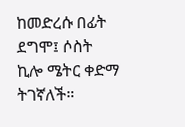ከመድረሱ በፊት ደግሞ፤ ሶስት ኪሎ ሜትር ቀድማ ትገኛለች።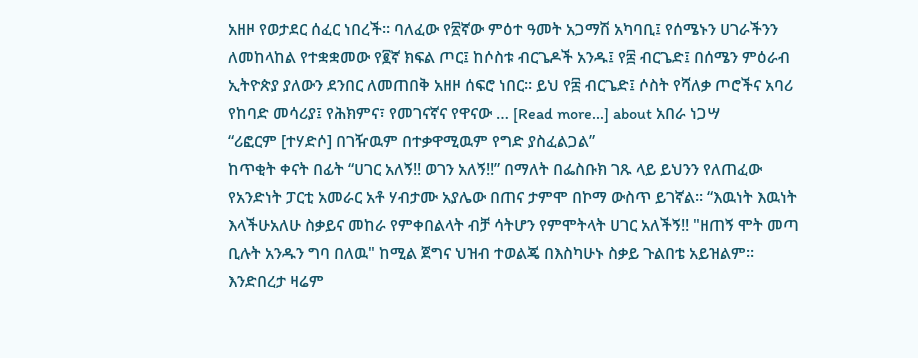አዘዞ የወታደር ሰፈር ነበረች። ባለፈው የ፳ኛው ምዕተ ዓመት አጋማሽ አካባቢ፤ የሰሜኑን ሀገራችንን ለመከላከል የተቋቋመው የ፪ኛ ክፍል ጦር፤ ከሶስቱ ብርጌዶች አንዱ፤ የ፰ ብርጌድ፤ በሰሜን ምዕራብ ኢትዮጵያ ያለውን ደንበር ለመጠበቅ አዘዞ ሰፍሮ ነበር። ይህ የ፰ ብርጌድ፤ ሶስት የሻለቃ ጦሮችና አባሪ የከባድ መሳሪያ፤ የሕክምና፣ የመገናኛና የዋናው … [Read more...] about አበራ ነጋሣ
“ሪፎርም [ተሃድሶ] በገዥዉም በተቃዋሚዉም የግድ ያስፈልጋል”
ከጥቂት ቀናት በፊት “ሀገር አለኝ!! ወገን አለኝ!!” በማለት በፌስቡክ ገጹ ላይ ይህንን የለጠፈው የአንድነት ፓርቲ አመራር አቶ ሃብታሙ አያሌው በጠና ታምሞ በኮማ ውስጥ ይገኛል፡፡ “እዉነት እዉነት እላችሁአለሁ ስቃይና መከራ የምቀበልላት ብቻ ሳትሆን የምሞትላት ሀገር አለችኝ!! "ዘጠኝ ሞት መጣ ቢሉት አንዱን ግባ በለዉ" ከሚል ጀግና ህዝብ ተወልጄ በእስካሁኑ ስቃይ ጉልበቴ አይዝልም። እንድበረታ ዛሬም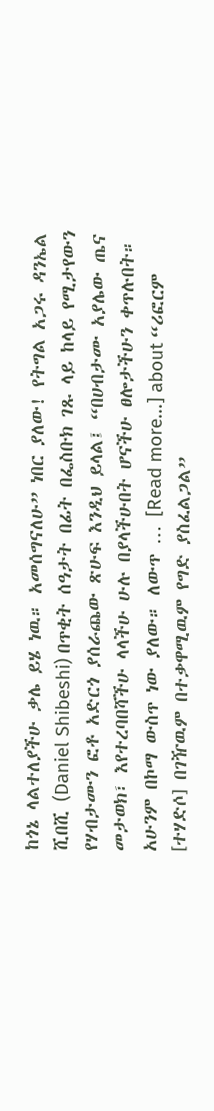ከጎኔ ላልተለያችሁ ቃሌ ይሄ ነዉ። አመሰግናለሁ” ነበር ያለው! የትግል አጋሩ ዳንኤል ሺበሺ (Daniel Shibeshi) በጥቂት ሰዓታት በፊት በፌስቡክ ገጹ ላይ ከላይ የሚታየውን የሃብታሙን ፎቶ አድርጎ ያሰራጨው ጽሁፍ እንዲህ ይላል፤ “በሀብታሙ አያሌው ጤና መታወክ፣ እየተረባበሻችሁ ላላችሁ ሁሉ በያላችሁበት ሆናችሁ ፀሎታችሁን ቀጥሉበት። አሁንም በኮማ ውስጥ ነው ያለው። ለውጥ … [Read more...] about “ሪፎርም [ተሃድሶ] በገዥዉም በተቃዋሚዉም የግድ ያስፈልጋል”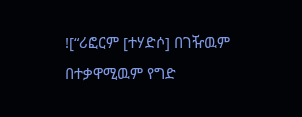![“ሪፎርም [ተሃድሶ] በገዥዉም በተቃዋሚዉም የግድ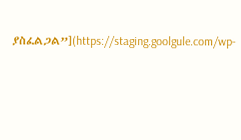ያስፈልጋል”](https://staging.goolgule.com/wp-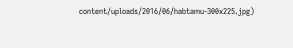content/uploads/2016/06/habtamu-300x225.jpg)